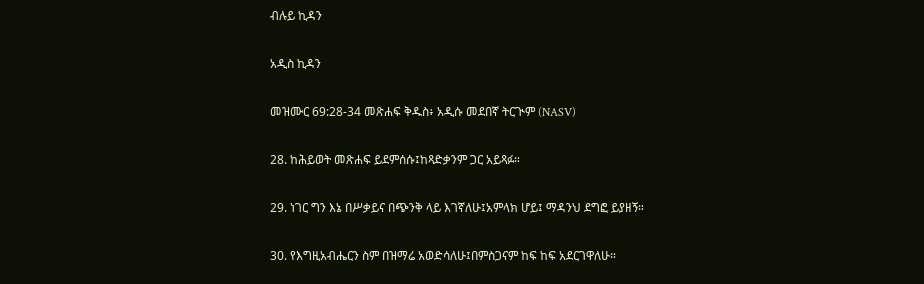ብሉይ ኪዳን

አዲስ ኪዳን

መዝሙር 69:28-34 መጽሐፍ ቅዱስ፥ አዲሱ መደበኛ ትርጒም (NASV)

28. ከሕይወት መጽሐፍ ይደምሰሱ፤ከጻድቃንም ጋር አይጻፉ።

29. ነገር ግን እኔ በሥቃይና በጭንቅ ላይ እገኛለሁ፤አምላክ ሆይ፤ ማዳንህ ደግፎ ይያዘኝ።

30. የእግዚአብሔርን ስም በዝማሬ አወድሳለሁ፤በምስጋናም ከፍ ከፍ አደርገዋለሁ።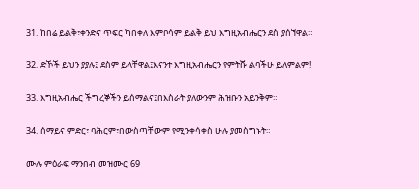31. ከበሬ ይልቅ፣ቀንድና ጥፍር ካበቀለ እምቦሳም ይልቅ ይህ እግዚአብሔርን ደስ ያሰኘዋል።

32. ድኾች ይህን ያያሉ፤ ደስም ይላቸዋል፤እናንተ እግዚአብሔርን የምትሹ ልባችሁ ይለምልም!

33. እግዚአብሔር ችግረኞችን ይሰማልና፤በእስራት ያለውንም ሕዝቡን አይንቅም።

34. ሰማይና ምድር፣ ባሕርም፣በውስጣቸውም የሚንቀሳቀስ ሁሉ ያመስግኑት።

ሙሉ ምዕራፍ ማንበብ መዝሙር 69